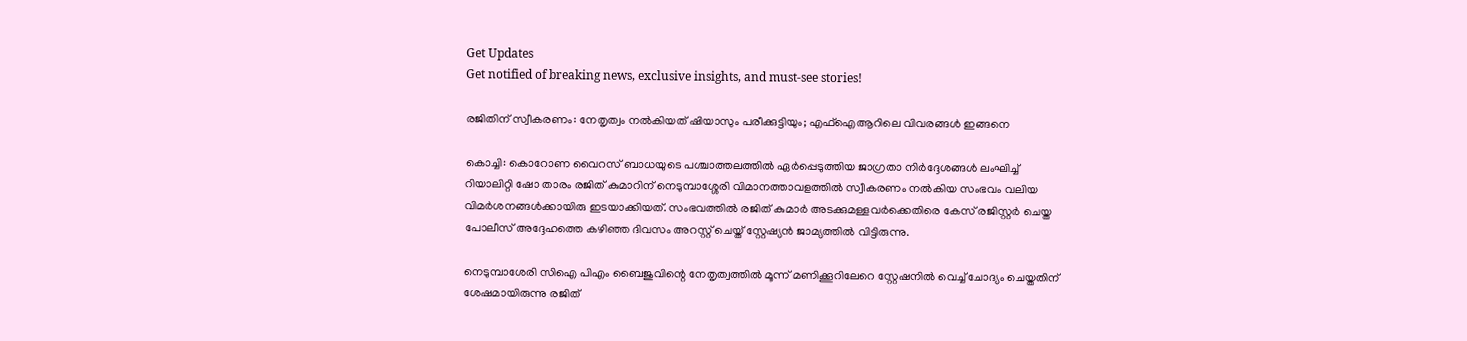Get Updates
Get notified of breaking news, exclusive insights, and must-see stories!

രജിതിന് സ്വീകരണം: നേതൃത്വം നല്‍കിയത് ഷിയാസും പരീക്കുട്ടിയും; എഫ്ഐആറിലെ വിവരങ്ങള്‍ ഇങ്ങനെ

കൊച്ചി: കൊറോണ വൈറസ് ബാധയുടെ പശ്ചാത്തലത്തില്‍ ഏര്‍പ്പെടുത്തിയ ജാഗ്രതാ നിര്‍ദ്ദേശങ്ങള്‍ ലംഘിച്ച് റിയാലിറ്റി ഷോ താരം രജിത് കുമാറിന് നെടുമ്പാശ്ശേരി വിമാനത്താവളത്തില്‍ സ്വീകരണം നല്‍കിയ സംഭവം വലിയ വിമര്‍ശനങ്ങള്‍ക്കായിരു ഇടയാക്കിയത്. സംഭവത്തില്‍ രജിത് കുമാര്‍ അടക്കുമള്ളവര്‍ക്കെതിരെ കേസ് രജിസ്റ്റര്‍ ചെയ്ത പോലീസ് അദ്ദേഹത്തെ കഴിഞ്ഞ ദിവസം അറസ്റ്റ് ചെയ്ത് സ്റ്റേഷ്യന്‍ ജാമ്യത്തില്‍ വിട്ടിരുന്നു.

നെടുമ്പാശേരി സിഐ പിഎം ബൈജുവിന്റെ നേതൃത്വത്തില്‍ മൂന്ന് മണിക്കൂറിലേറെ സ്റ്റേഷനില്‍ വെച്ച് ചോദ്യം ചെയ്തതിന് ശേഷമായിരുന്നു രജിത്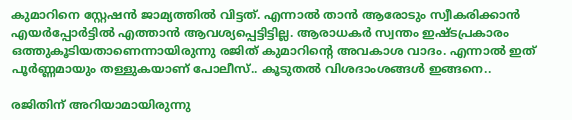കുമാറിനെ സ്റ്റേഷന്‍ ജാമ്യത്തില്‍ വിട്ടത്. എന്നാല്‍ താന്‍ ആരോടും സ്വീകരിക്കാന്‍ എയര്‍പ്പോര്‍ട്ടില്‍ എത്താന്‍ ആവശ്യപ്പെട്ടിട്ടില്ല. ആരാധകര്‍ സ്വന്തം ഇഷ്ടപ്രകാരം ഒത്തുകൂടിയതാണെന്നായിരുന്നു രജിത് കുമാറിന്‍റെ അവകാശ വാദം. എന്നാല്‍ ഇത് പൂര്‍ണ്ണമായും തള്ളുകയാണ് പോലീസ്.. കൂടുതല്‍ വിശദാംശങ്ങള്‍ ഇങ്ങനെ..

രജിതിന് അറിയാമായിരുന്നു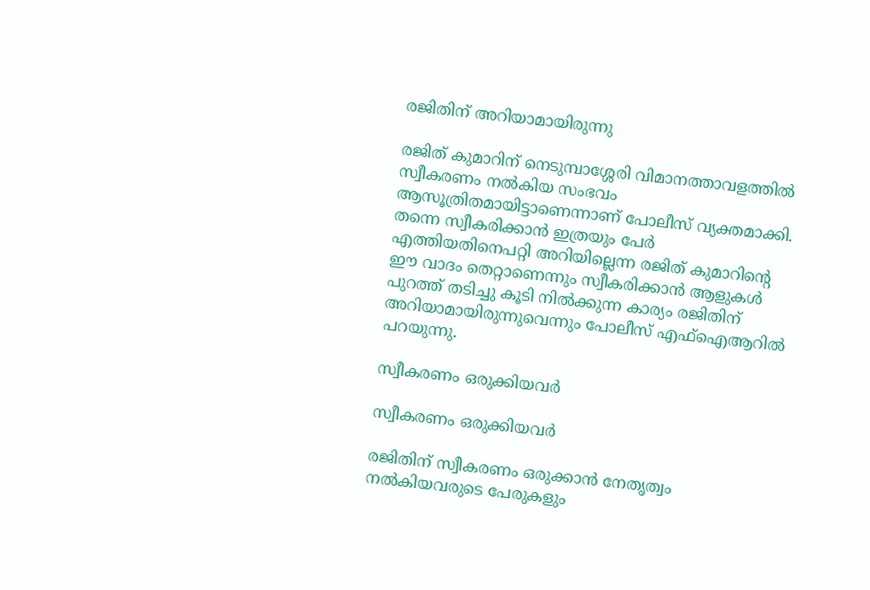രജിതിന് അറിയാമായിരുന്നു

രജിത് കുമാറിന് നെടുമ്പാശ്ശേരി വിമാനത്താവളത്തില്‍ സ്വീകരണം നല്‍കിയ സംഭവം ആസൂത്രിതമായിട്ടാണെന്നാണ് പോലീസ് വ്യക്തമാക്കി. തന്നെ സ്വീകരിക്കാന്‍ ഇത്രയും പേര്‍ എത്തിയതിനെപറ്റി അറിയില്ലെന്ന രജിത് കുമാറിന്‍റെ ഈ വാദം തെറ്റാണെന്നും സ്വീകരിക്കാന്‍ ആളുകള്‍ പുറത്ത് തടിച്ചു കൂടി നില്‍ക്കുന്ന കാര്യം രജിതിന് അറിയാമായിരുന്നുവെന്നും പോലീസ് എഫ്ഐആറില്‍ പറയുന്നു.

സ്വീകരണം ഒരുക്കിയവര്‍

സ്വീകരണം ഒരുക്കിയവര്‍

രജിതിന് സ്വീകരണം ഒരുക്കാന്‍ നേതൃത്വം നല്‍കിയവരുടെ പേരുകളും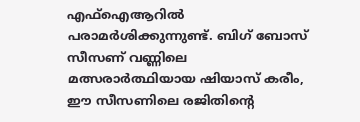എഫ്ഐആറില്‍ പരാമര്‍ശിക്കുന്നുണ്ട്. ബിഗ് ബോസ് സീസണ്‌ വണ്ണിലെ മത്സരാര്‍ത്ഥിയായ ഷിയാസ് കരീം, ഈ സീസണിലെ രജിതിന്‍റെ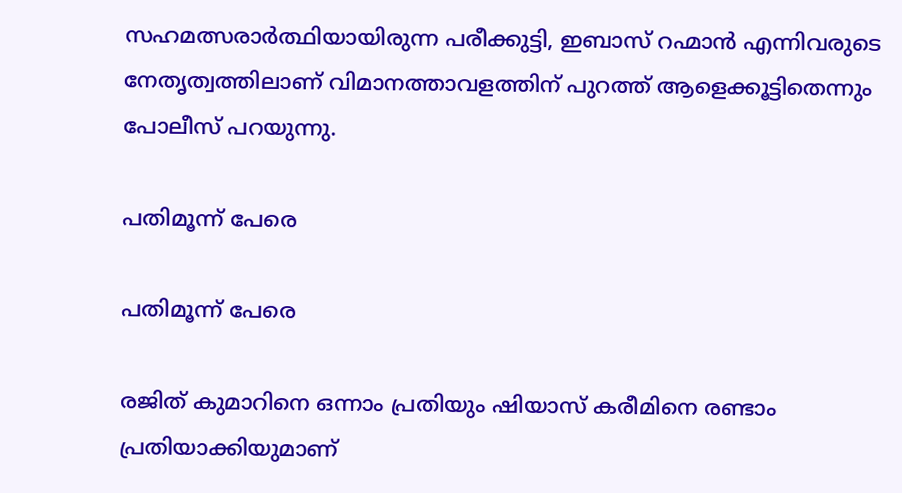സഹമത്സരാര്‍ത്ഥിയായിരുന്ന പരീക്കുട്ടി, ഇബാസ് റഹ്മാന്‍ എന്നിവരുടെ നേതൃത്വത്തിലാണ് വിമാനത്താവളത്തിന് പുറത്ത് ആളെക്കൂട്ടിതെന്നും പോലീസ് പറയുന്നു.

പതിമൂന്ന് പേരെ

പതിമൂന്ന് പേരെ

രജിത് കുമാറിനെ ഒന്നാം പ്രതിയും ഷിയാസ് കരീമിനെ രണ്ടാം പ്രതിയാക്കിയുമാണ്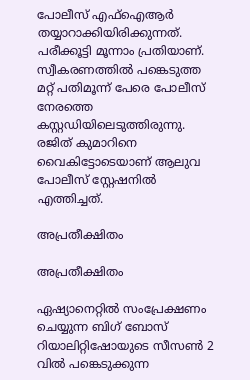പോലീസ് എഫ്ഐആര്‍ തയ്യാറാക്കിയിരിക്കുന്നത്. പരീക്കൂട്ടി മൂന്നാം പ്രതിയാണ്. സ്വീകരണത്തില്‍ പങ്കെടുത്ത മറ്റ് പതിമൂന്ന് പേരെ പോലീസ് നേരത്തെ കസ്റ്റഡിയിലെടുത്തിരുന്നു. രജിത് കുമാറിനെ വൈകിട്ടോടെയാണ് ആലുവ പോലീസ് സ്റ്റേഷനിൽ എത്തിച്ചത്.

അപ്രതീക്ഷിതം

അപ്രതീക്ഷിതം

ഏഷ്യാനെറ്റില്‍ സംപ്രേക്ഷണം ചെയ്യുന്ന ബിഗ് ബോസ് റിയാലിറ്റിഷോയുടെ സീസണ്‍ 2 വില്‍ പങ്കെടുക്കുന്ന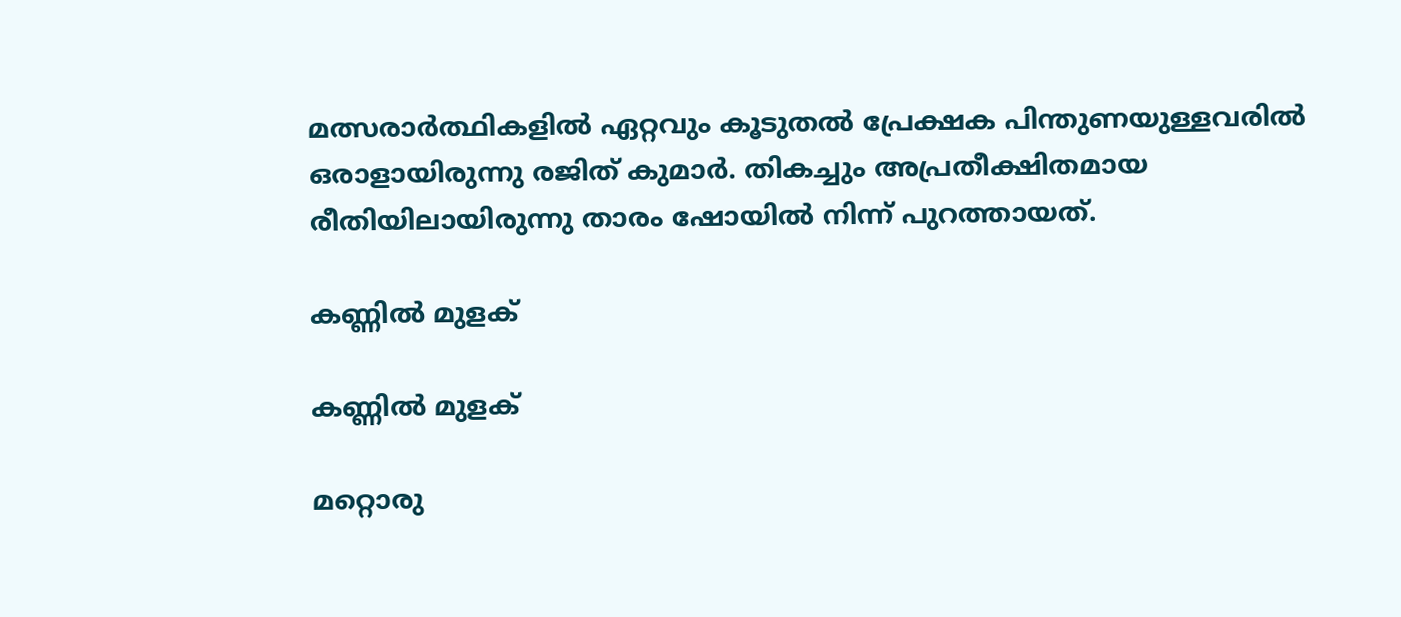മത്സരാര്‍ത്ഥികളില്‍ ഏറ്റവും കൂടുതല്‍ പ്രേക്ഷക പിന്തുണയുള്ളവരില്‍ ഒരാളായിരുന്നു രജിത് കുമാര്‍. തികച്ചും അപ്രതീക്ഷിതമായ രീതിയിലായിരുന്നു താരം ഷോയില്‍ നിന്ന് പുറത്തായത്.

കണ്ണില്‍ മുളക്

കണ്ണില്‍ മുളക്

മറ്റൊരു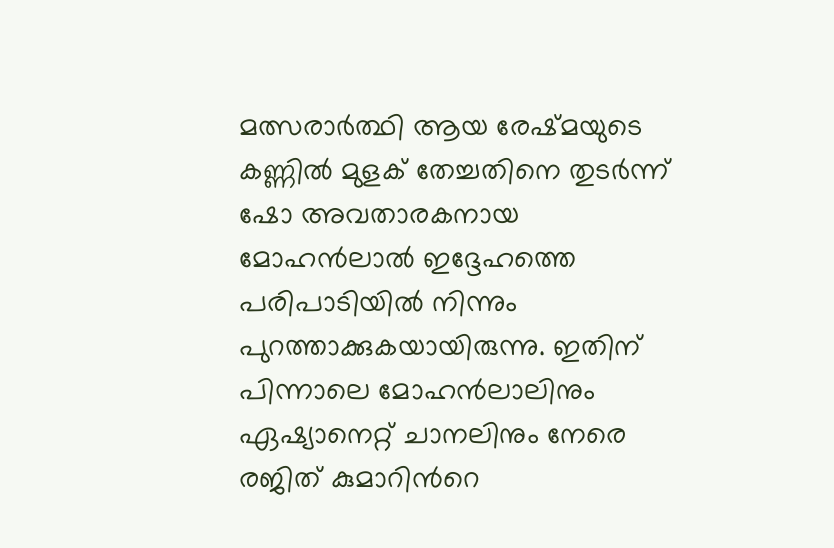മത്സരാര്‍ത്ഥി ആയ രേഷ്മയുടെ കണ്ണില്‍ മുളക് തേച്ചതിനെ തുടര്‍ന്ന് ഷോ അവതാരകനായ മോഹന്‍ലാല്‍ ഇദ്ദേഹത്തെ പരിപാടിയില്‍ നിന്നും പുറത്താക്കുകയായിരുന്നു. ഇതിന് പിന്നാലെ മോഹന്‍ലാലിനും ഏഷ്യാനെറ്റ് ചാനലിനും നേരെ രജിത് കുമാറിന്‍റെ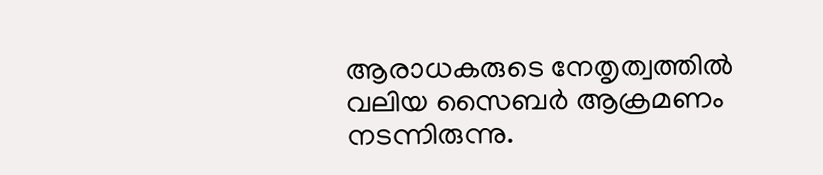ആരാധകരുടെ നേതൃത്വത്തില്‍ വലിയ സൈബര്‍ ആക്രമണം നടന്നിരുന്നു.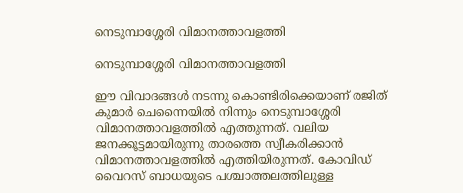നെടുമ്പാശ്ശേരി വിമാനത്താവളത്തി

നെടുമ്പാശ്ശേരി വിമാനത്താവളത്തി

ഈ വിവാദങ്ങള്‍ നടന്നു കൊണ്ടിരിക്കെയാണ് രജിത് കുമാര്‍ ചെന്നൈയില്‍ നിന്നും നെടുമ്പാശ്ശേരി വിമാനത്താവളത്തില്‍ എത്തുന്നത്. വലിയ ജനക്കൂട്ടമായിരുന്നു താരത്തെ സ്വീകരിക്കാന്‍ വിമാനത്താവളത്തില്‍ എത്തിയിരുന്നത്. കോവിഡ് വൈറസ് ബാധയുടെ പശ്ചാത്തലത്തിലുള്ള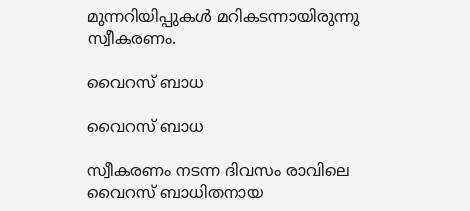മുന്നറിയിപ്പുകള്‍ മറികടന്നായിരുന്നു സ്വീകരണം.

വൈറസ് ബാധ

വൈറസ് ബാധ

സ്വീകരണം നടന്ന ദിവസം രാവിലെ വൈറസ് ബാധിതനായ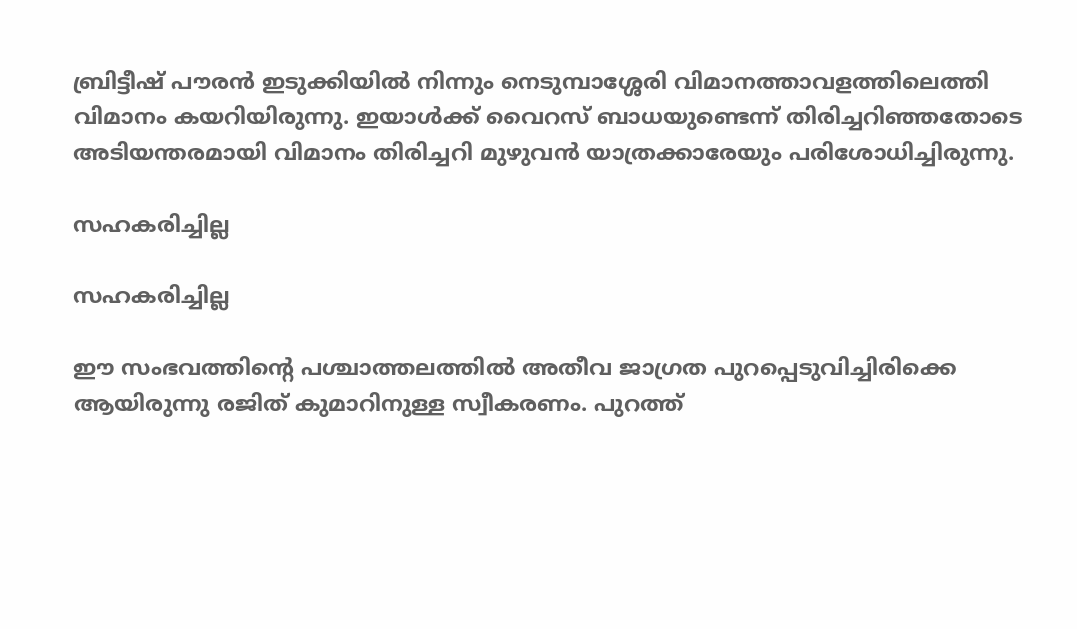ബ്രിട്ടീഷ് പൗരന്‍ ഇടുക്കിയില്‍ നിന്നും നെടുമ്പാശ്ശേരി വിമാനത്താവളത്തിലെത്തി വിമാനം കയറിയിരുന്നു. ഇയാള്‍ക്ക് വൈറസ് ബാധയുണ്ടെന്ന് തിരിച്ചറിഞ്ഞതോടെ അടിയന്തരമായി വിമാനം തിരിച്ചറി മുഴുവന്‍ യാത്രക്കാരേയും പരിശോധിച്ചിരുന്നു.

സഹകരിച്ചില്ല

സഹകരിച്ചില്ല

ഈ സംഭവത്തിന്‍റെ പശ്ചാത്തലത്തില്‍ അതീവ ജാഗ്രത പുറപ്പെടുവിച്ചിരിക്കെ ആയിരുന്നു രജിത് കുമാറിനുള്ള സ്വീകരണം. പുറത്ത്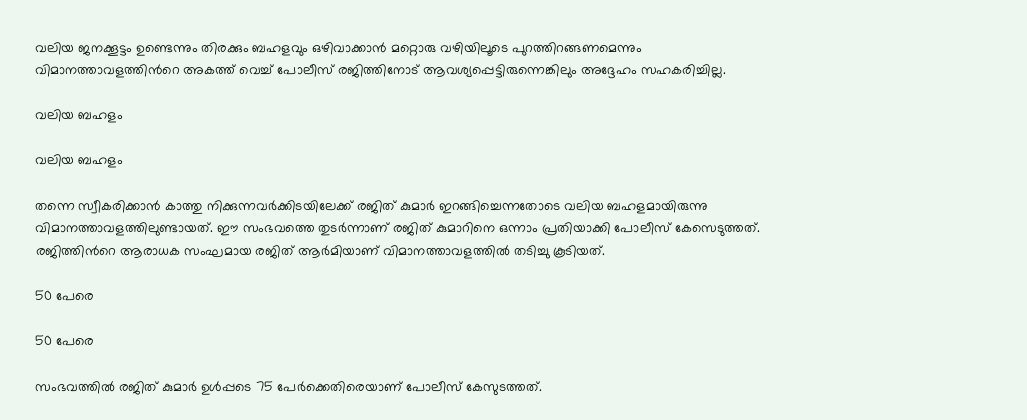വലിയ ജനക്കൂട്ടം ഉണ്ടെന്നും തിരക്കും ബഹളവും ഒഴിവാക്കാന്‍ മറ്റൊരു വഴിയിലൂടെ പുറത്തിറങ്ങണമെന്നും വിമാനത്താവളത്തിന്‍റെ അകത്ത് വെച്ച് പോലീസ് രജിത്തിനോട് ആവശ്യപ്പെട്ടിരുന്നെങ്കിലും അദ്ദേഹം സഹകരിച്ചില്ല.

വലിയ ബഹളം

വലിയ ബഹളം

തന്നെ സ്വീകരിക്കാന്‍ കാത്തു നിക്കുന്നവര്‍ക്കിടയിലേക്ക് രജിത് കുമാര്‍ ഇറങ്ങിച്ചെന്നതോടെ വലിയ ബഹളമായിരുന്നു വിമാനത്താവളത്തിലുണ്ടായത്. ഈ സംഭവത്തെ തുടര്‍ന്നാണ് രജിത് കുമാറിനെ ഒന്നാം പ്രതിയാക്കി പോലീസ് കേസെടുത്തത്. രജിത്തിന്‍റെ ആരാധക സംഘമായ രജിത് ആര്‍മിയാണ് വിമാനത്താവളത്തില്‍ തടിച്ചു കൂടിയത്.

50 പേരെ

50 പേരെ

സംഭവത്തില്‍ രജിത് കുമാര്‍ ഉള്‍പ്പടെ 75 പേര്‍ക്കെതിരെയാണ് പോലീസ് കേസുടത്തത്.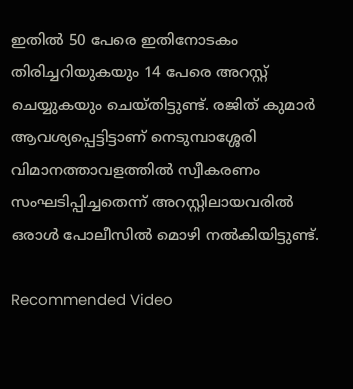ഇതില്‍ 50 പേരെ ഇതിനോടകം തിരിച്ചറിയുകയും 14 പേരെ അറസ്റ്റ് ചെയ്യുകയും ചെയ്തിട്ടുണ്ട്. രജിത് കുമാര്‍ ആവശ്യപ്പെട്ടിട്ടാണ് നെടുമ്പാശ്ശേരി വിമാനത്താവളത്തില്‍ സ്വീകരണം സംഘടിപ്പിച്ചതെന്ന് അറസ്റ്റിലായവരില്‍ ഒരാള്‍ പോലീസില്‍ മൊഴി നല്‍കിയിട്ടുണ്ട്.

Recommended Video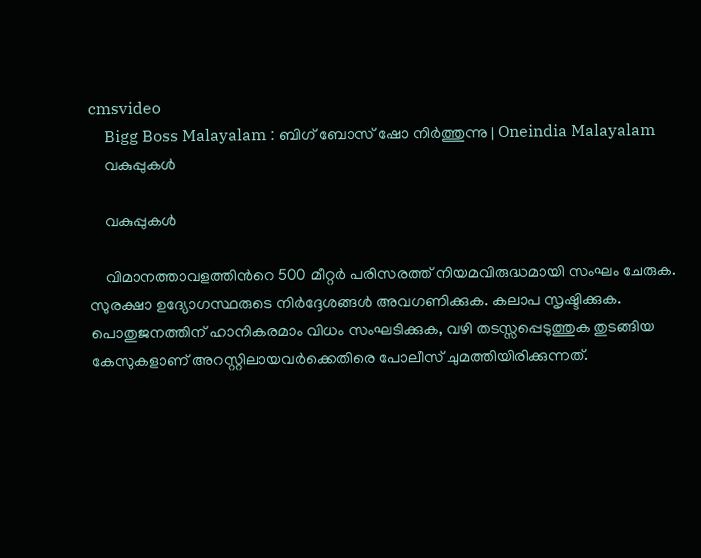cmsvideo
    Bigg Boss Malayalam : ബിഗ് ബോസ് ഷോ നിര്‍ത്തുന്നു | Oneindia Malayalam
    വകുപ്പുകള്‍

    വകുപ്പുകള്‍

    വിമാനത്താവളത്തിന്‍റെ 500 മീറ്റര്‍ പരിസരത്ത് നിയമവിരുദ്ധമായി സംഘം ചേരുക. സുരക്ഷാ ഉദ്യോഗസ്ഥരുടെ നിര്‍ദ്ദേശങ്ങള്‍ അവഗണിക്കുക. കലാപ സൃഷ്ടിക്കുക. പൊതുജനത്തിന് ഹാനികരമാം വിധം സംഘടിക്കുക, വഴി തടസ്സപ്പെടുത്തുക തുടങ്ങിയ കേസുകളാണ് അറസ്റ്റിലായവര്‍ക്കെതിരെ പോലീസ് ചുമത്തിയിരിക്കുന്നത്.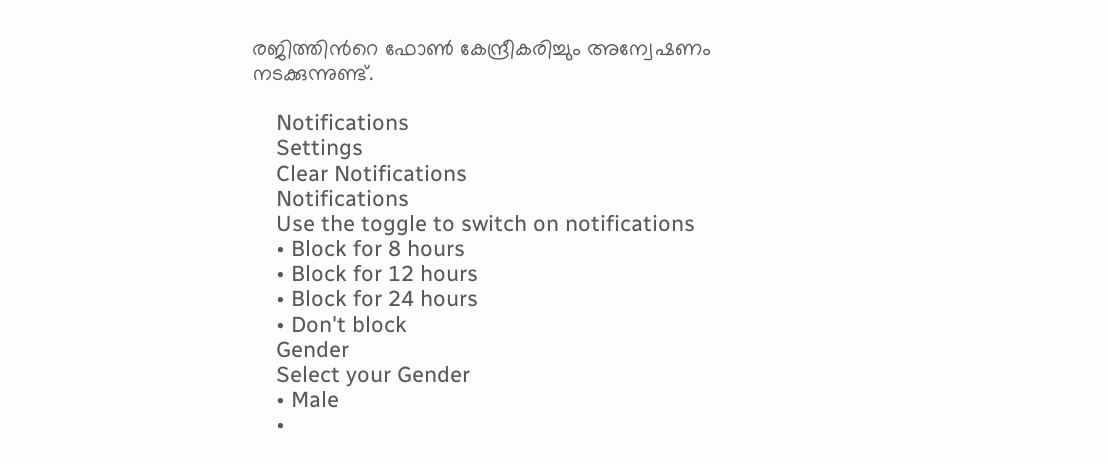രജിത്തിന്‍റെ ഫോണ്‍ കേന്ദ്രീകരിച്ചും അന്വേഷണം നടക്കുന്നുണ്ട്.

    Notifications
    Settings
    Clear Notifications
    Notifications
    Use the toggle to switch on notifications
    • Block for 8 hours
    • Block for 12 hours
    • Block for 24 hours
    • Don't block
    Gender
    Select your Gender
    • Male
    •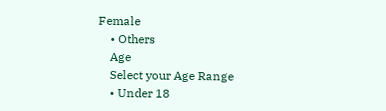Female
    • Others
    Age
    Select your Age Range
    • Under 18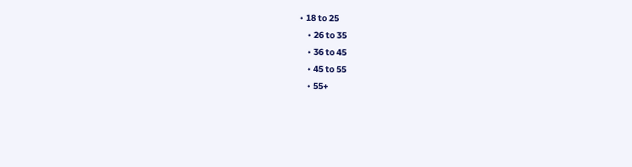• 18 to 25
    • 26 to 35
    • 36 to 45
    • 45 to 55
    • 55+